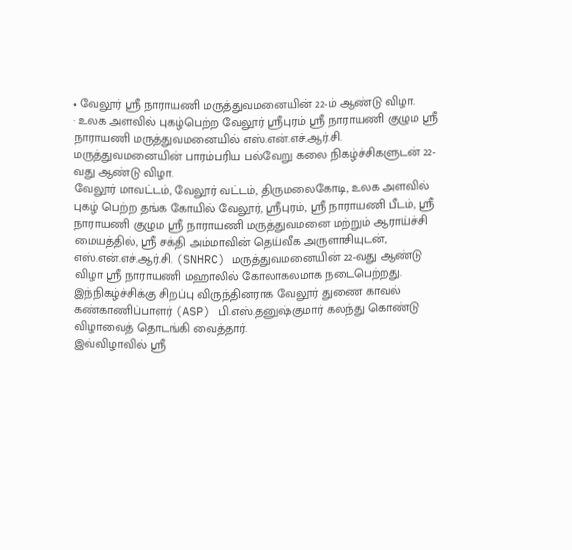• வேலூர் ஸ்ரீ நாராயணி மருத்துவமனையின் 22-ம் ஆண்டு விழா.
· உலக அளவில் புகழ்பெற்ற வேலூர் ஸ்ரீபுரம் ஸ்ரீ நாராயணி குழும ஸ்ரீ நாராயணி மருத்துவமனையில் எஸ்.என்.எச்.ஆர்.சி. மருத்துவமனையின் பாரம்பரிய பல்வேறு கலை நிகழ்ச்சிகளுடன் 22-வது ஆண்டு விழா.
வேலூர் மாவட்டம், வேலூர் வட்டம், திருமலைகோடி, உலக அளவில் புகழ் பெற்ற தங்க கோயில் வேலூர், ஸ்ரீபுரம், ஸ்ரீ நாராயணி பீடம், ஸ்ரீ நாராயணி குழும ஸ்ரீ நாராயணி மருத்துவமனை மற்றும் ஆராய்ச்சி மையத்தில், ஸ்ரீ சக்தி அம்மாவின் தெய்வீக அருளாசியுடன், எஸ்.என்.எச்.ஆர்.சி. (SNHRC) மருத்துவமனையின் 22-வது ஆண்டு விழா ஸ்ரீ நாராயணி மஹாலில் கோலாகலமாக நடைபெற்றது.
இந்நிகழ்ச்சிக்கு சிறப்பு விருந்தினராக வேலூர் துணை காவல் கண்காணிப்பாளர் (ASP) பி.எஸ்.தனுஷ்குமார் கலந்து கொண்டு விழாவைத் தொடங்கி வைத்தார்.
இவ்விழாவில் ஸ்ரீ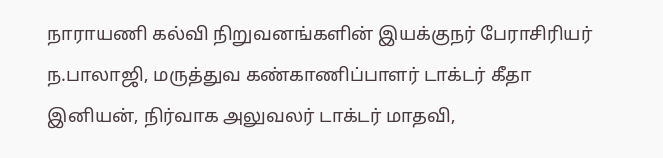நாராயணி கல்வி நிறுவனங்களின் இயக்குநர் பேராசிரியர் ந.பாலாஜி, மருத்துவ கண்காணிப்பாளர் டாக்டர் கீதா இனியன், நிர்வாக அலுவலர் டாக்டர் மாதவி,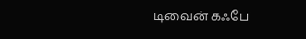டிவைன் கஃபே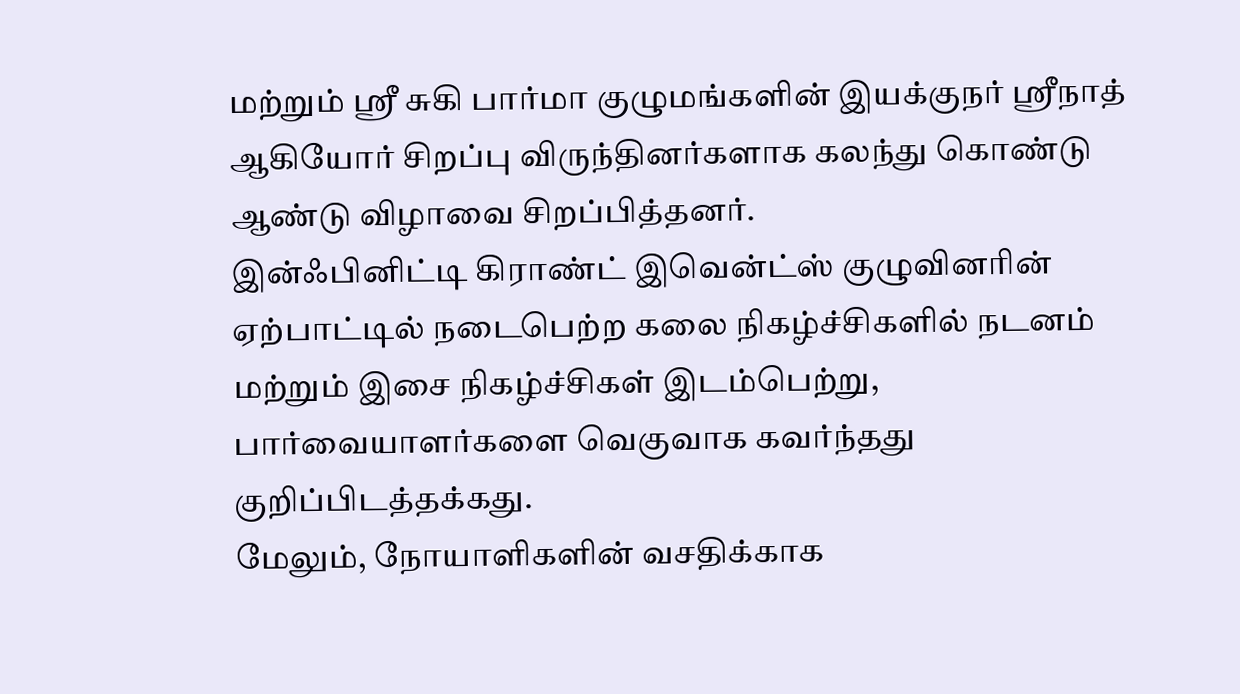மற்றும் ஸ்ரீ சுகி பார்மா குழுமங்களின் இயக்குநர் ஸ்ரீநாத் ஆகியோர் சிறப்பு விருந்தினர்களாக கலந்து கொண்டு ஆண்டு விழாவை சிறப்பித்தனர்.
இன்ஃபினிட்டி கிராண்ட் இவென்ட்ஸ் குழுவினரின் ஏற்பாட்டில் நடைபெற்ற கலை நிகழ்ச்சிகளில் நடனம் மற்றும் இசை நிகழ்ச்சிகள் இடம்பெற்று, பார்வையாளர்களை வெகுவாக கவர்ந்தது குறிப்பிடத்தக்கது.
மேலும், நோயாளிகளின் வசதிக்காக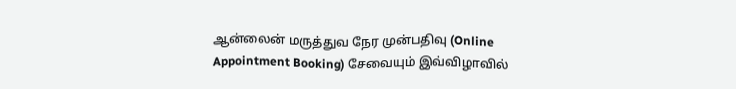ஆன்லைன் மருத்துவ நேர முன்பதிவு (Online Appointment Booking) சேவையும் இவ்விழாவில்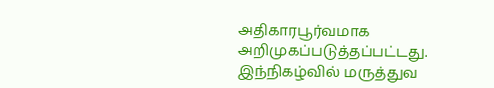அதிகாரபூர்வமாக அறிமுகப்படுத்தப்பட்டது.
இந்நிகழ்வில் மருத்துவ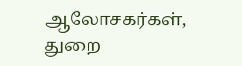ஆலோசகர்கள், துறை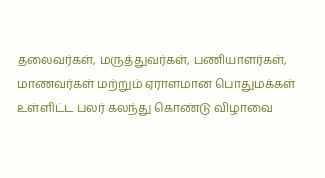தலைவர்கள், மருத்துவர்கள், பணியாளர்கள், மாணவர்கள் மற்றும் ஏராளமான பொதுமக்கள் உள்ளிட்ட பலர் கலந்து கொண்டு விழாவை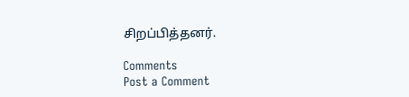சிறப்பித்தனர்.

Comments
Post a Comment